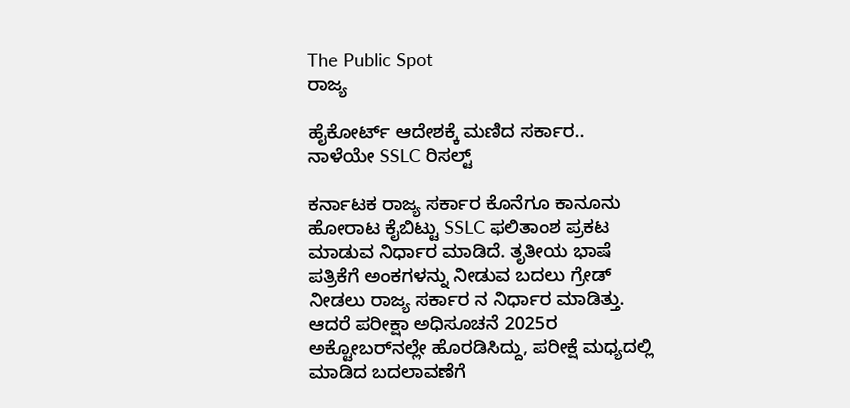The Public Spot
ರಾಜ್ಯ

ಹೈಕೋರ್ಟ್‌ ಆದೇಶಕ್ಕೆ ಮಣಿದ ಸರ್ಕಾರ.. ನಾಳೆಯೇ SSLC ರಿಸಲ್ಟ್‌

ಕರ್ನಾಟಕ ರಾಜ್ಯ ಸರ್ಕಾರ ಕೊನೆಗೂ ಕಾನೂನು ಹೋರಾಟ ಕೈಬಿಟ್ಟು SSLC ಫಲಿತಾಂಶ ಪ್ರಕಟ ಮಾಡುವ ನಿರ್ಧಾರ ಮಾಡಿದೆ. ತೃತೀಯ ಭಾಷೆ ಪತ್ರಿಕೆಗೆ ಅಂಕಗಳನ್ನು ನೀಡುವ ಬದಲು ಗ್ರೇಡ್‌ ನೀಡಲು ರಾಜ್ಯ ಸರ್ಕಾರ ನ ನಿರ್ಧಾರ ಮಾಡಿತ್ತು. ಆದರೆ ಪರೀಕ್ಷಾ ಅಧಿಸೂಚನೆ 2025ರ ಅಕ್ಟೋಬರ್‌ನಲ್ಲೇ ಹೊರಡಿಸಿದ್ದು, ಪರೀಕ್ಷೆ ಮಧ್ಯದಲ್ಲಿ ಮಾಡಿದ ಬದಲಾವಣೆಗೆ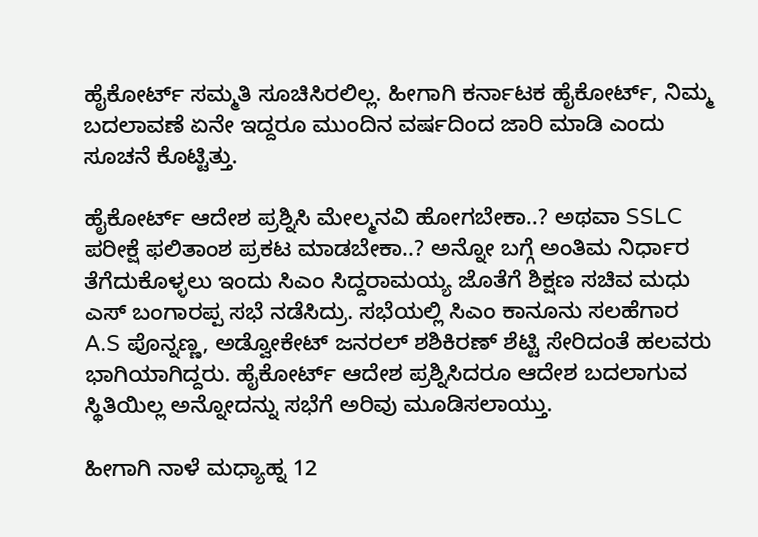ಹೈಕೋರ್ಟ್‌ ಸಮ್ಮತಿ ಸೂಚಿಸಿರಲಿಲ್ಲ. ಹೀಗಾಗಿ ಕರ್ನಾಟಕ ಹೈಕೋರ್ಟ್‌, ನಿಮ್ಮ ಬದಲಾವಣೆ ಏನೇ ಇದ್ದರೂ ಮುಂದಿನ ವರ್ಷದಿಂದ ಜಾರಿ ಮಾಡಿ ಎಂದು ಸೂಚನೆ ಕೊಟ್ಟಿತ್ತು.

ಹೈಕೋರ್ಟ್‌ ಆದೇಶ ಪ್ರಶ್ನಿಸಿ ಮೇಲ್ಮನವಿ ಹೋಗಬೇಕಾ..? ಅಥವಾ SSLC ಪರೀಕ್ಷೆ ಫಲಿತಾಂಶ ಪ್ರಕಟ ಮಾಡಬೇಕಾ..? ಅನ್ನೋ ಬಗ್ಗೆ ಅಂತಿಮ ನಿರ್ಧಾರ ತೆಗೆದುಕೊಳ್ಳಲು ಇಂದು ಸಿಎಂ ಸಿದ್ದರಾಮಯ್ಯ ಜೊತೆಗೆ ಶಿಕ್ಷಣ ಸಚಿವ ಮಧು ಎಸ್‌ ಬಂಗಾರಪ್ಪ ಸಭೆ ನಡೆಸಿದ್ರು. ಸಭೆಯಲ್ಲಿ ಸಿಎಂ ಕಾನೂನು ಸಲಹೆಗಾರ A.S ಪೊನ್ನಣ್ಣ, ಅಡ್ವೋಕೇಟ್ ಜನರಲ್ ಶಶಿಕಿರಣ್ ಶೆಟ್ಟಿ ಸೇರಿದಂತೆ ಹಲವರು ಭಾಗಿಯಾಗಿದ್ದರು. ಹೈಕೋರ್ಟ್‌ ಆದೇಶ ಪ್ರಶ್ನಿಸಿದರೂ ಆದೇಶ ಬದಲಾಗುವ ಸ್ಥಿತಿಯಿಲ್ಲ ಅನ್ನೋದನ್ನು ಸಭೆಗೆ ಅರಿವು ಮೂಡಿಸಲಾಯ್ತು.

ಹೀಗಾಗಿ ನಾಳೆ ಮಧ್ಯಾಹ್ನ 12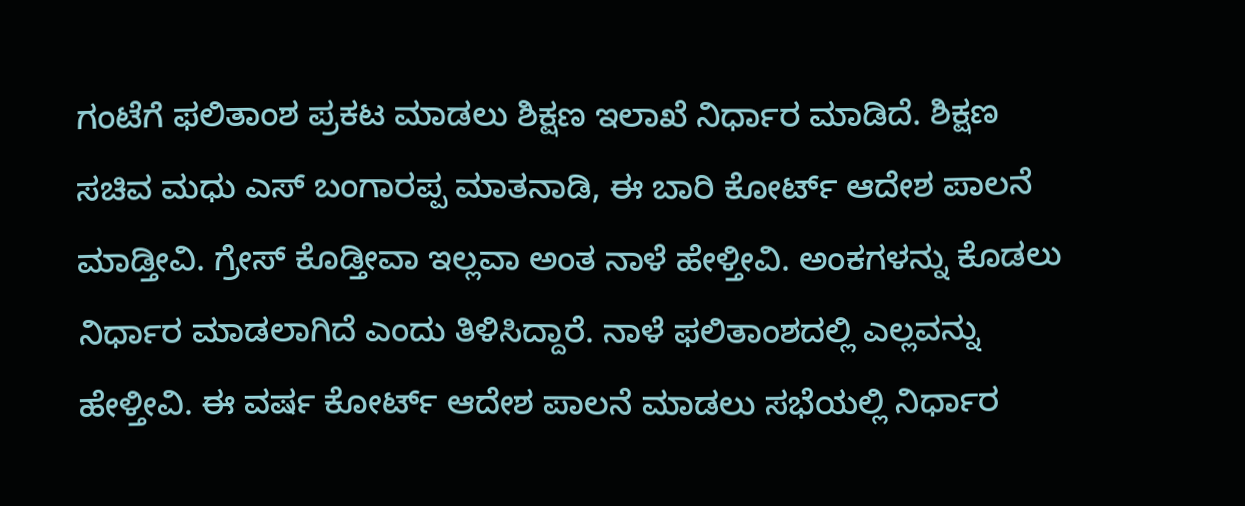ಗಂಟೆಗೆ ಫಲಿತಾಂಶ ಪ್ರಕಟ ಮಾಡಲು ಶಿಕ್ಷಣ ಇಲಾಖೆ ನಿರ್ಧಾರ ಮಾಡಿದೆ. ಶಿಕ್ಷಣ ಸಚಿವ ಮಧು ಎಸ್‌ ಬಂಗಾರಪ್ಪ ಮಾತನಾಡಿ, ಈ ಬಾರಿ ಕೋರ್ಟ್ ಆದೇಶ ಪಾಲನೆ ಮಾಡ್ತೀವಿ. ಗ್ರೇಸ್ ಕೊಡ್ತೀವಾ ಇಲ್ಲವಾ ಅಂತ ನಾಳೆ ಹೇಳ್ತೀವಿ. ಅಂಕಗಳನ್ನು ಕೊಡಲು ನಿರ್ಧಾರ ಮಾಡಲಾಗಿದೆ ಎಂದು ತಿಳಿಸಿದ್ದಾರೆ. ನಾಳೆ ಫಲಿತಾಂಶದಲ್ಲಿ ಎಲ್ಲವನ್ನು ಹೇಳ್ತೀವಿ. ಈ ವರ್ಷ ಕೋರ್ಟ್ ಆದೇಶ ಪಾಲನೆ ಮಾಡಲು ಸಭೆಯಲ್ಲಿ ನಿರ್ಧಾರ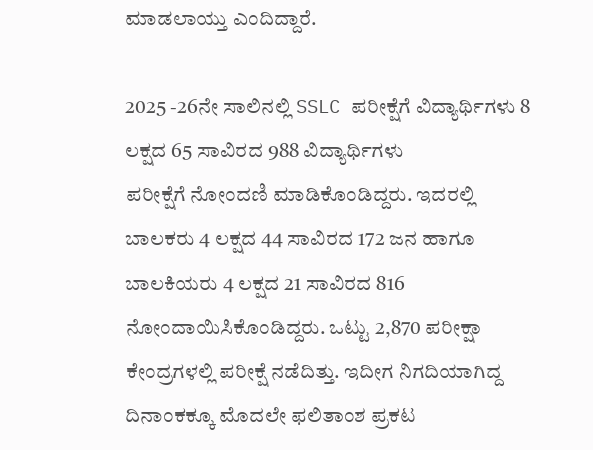ಮಾಡಲಾಯ್ತು ಎಂದಿದ್ದಾರೆ.

2025 -26ನೇ ಸಾಲಿನಲ್ಲಿ SSLC ಪರೀಕ್ಷೆಗೆ ವಿದ್ಯಾರ್ಥಿಗಳು 8 ಲಕ್ಷದ 65 ಸಾವಿರದ 988 ವಿದ್ಯಾರ್ಥಿಗಳು ಪರೀಕ್ಷೆಗೆ ‌ನೋಂದಣಿ ಮಾಡಿಕೊಂಡಿದ್ದರು. ಇದರಲ್ಲಿ ಬಾಲಕರು 4 ಲಕ್ಷದ 44 ಸಾವಿರದ 172 ಜನ ಹಾಗೂ ಬಾಲಕಿಯರು 4 ಲಕ್ಷದ 21 ಸಾವಿರದ 816 ನೋಂದಾಯಿಸಿಕೊಂಡಿದ್ದರು. ಒಟ್ಟು 2,870 ಪರೀಕ್ಷಾ ಕೇಂದ್ರಗಳಲ್ಲಿ ಪರೀಕ್ಷೆ ನಡೆದಿತ್ತು. ಇದೀಗ ನಿಗದಿಯಾಗಿದ್ದ ದಿನಾಂಕಕ್ಕೂ ಮೊದಲೇ ಫಲಿತಾಂಶ ಪ್ರಕಟ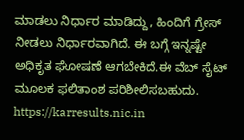ಮಾಡಲು ನಿರ್ಧಾರ ಮಾಡಿದ್ದು, ಹಿಂದಿಗೆ ಗ್ರೇಸ್‌ ನೀಡಲು ನಿರ್ಧಾರವಾಗಿದೆ. ಈ ಬಗ್ಗೆ ಇನ್ನಷ್ಟೇ ಅಧಿಕೃತ ಘೋಷಣೆ ಆಗಬೇಕಿದೆ.ಈ ವೆಬ್ ಸೈಟ್ ಮೂಲಕ ಫಲಿತಾಂಶ ಪರಿಶೀಲಿಸಬಹುದು.
https://karresults.nic.in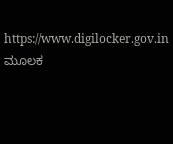https://www.digilocker.gov.in ಮೂಲಕ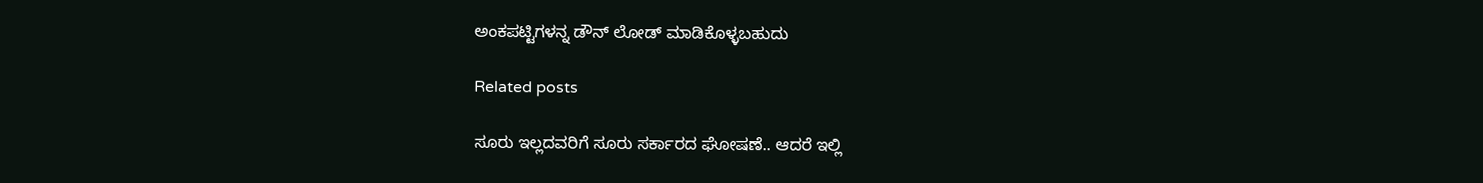ಅಂಕಪಟ್ಟಿಗಳನ್ನ ಡೌನ್ ಲೋಡ್ ಮಾಡಿಕೊಳ್ಳಬಹುದು

Related posts

ಸೂರು ಇಲ್ಲದವರಿಗೆ ಸೂರು ಸರ್ಕಾರದ ಘೋಷಣೆ.. ಆದರೆ ಇಲ್ಲಿ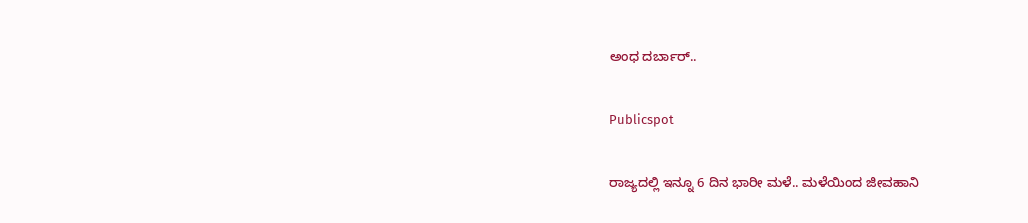ಅಂಧ ದರ್ಬಾರ್..

Publicspot

ರಾಜ್ಯದಲ್ಲಿ ಇನ್ನೂ 6 ದಿನ ಭಾರೀ ಮಳೆ.. ಮಳೆಯಿಂದ ಜೀವಹಾನಿ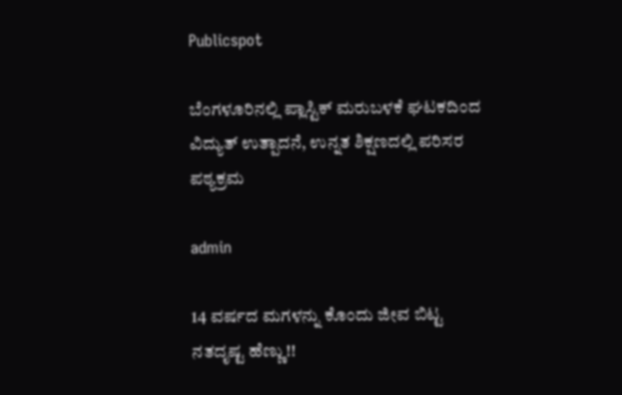Publicspot

ಬೆಂಗಳೂರಿನಲ್ಲಿ ಪ್ಲಾಸ್ಟಿಕ್ ಮರುಬಳಕೆ ಘಟಕದಿಂದ ವಿದ್ಯುತ್ ಉತ್ಪಾದನೆ, ಉನ್ನತ ಶಿಕ್ಷಣದಲ್ಲಿ ಪರಿಸರ ಪಠ್ಯಕ್ರಮ

admin

14 ವರ್ಷದ ಮಗಳನ್ನು ಕೊಂದು ಜೀವ ಬಿಟ್ಟ ನತದೃಷ್ಟ ಹೆಣ್ಣು!!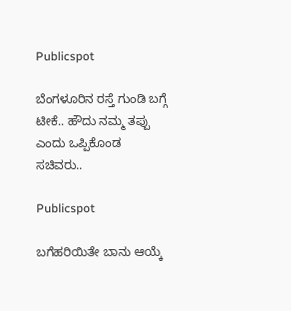Publicspot

ಬೆಂಗಳೂರಿನ ರಸ್ತೆ ಗುಂಡಿ ಬಗ್ಗೆ ಟೀಕೆ.. ಹೌದು ನಮ್ಮ ತಪ್ಪು ಎಂದು ಒಪ್ಪಿಕೊಂಡ ಸಚಿವರು..

Publicspot

ಬಗೆಹರಿಯಿತೇ ಬಾನು ಆಯ್ಕೆ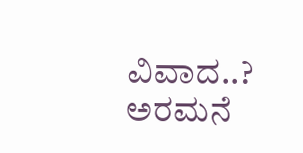ವಿವಾದ..? ಅರಮನೆ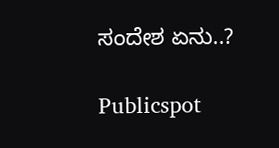ಸಂದೇಶ ಏನು..?

Publicspot